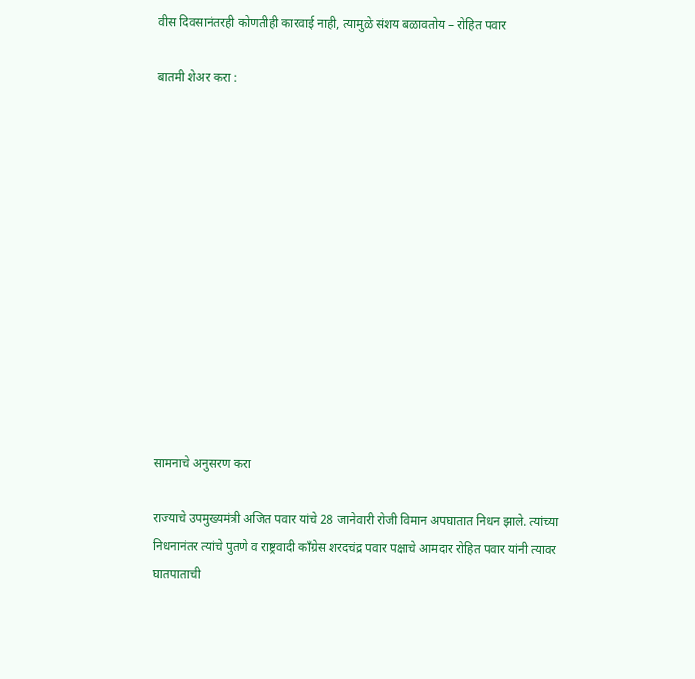वीस दिवसानंतरही कोणतीही कारवाई नाही, त्यामुळे संशय बळावतोय – रोहित पवार

बातमी शेअर करा :













सामनाचे अनुसरण करा

राज्याचे उपमुख्यमंत्री अजित पवार यांचे 28 जानेवारी रोजी विमान अपघातात निधन झाले. त्यांच्या निधनानंतर त्यांचे पुतणे व राष्ट्रवादी काँग्रेस शरदचंद्र पवार पक्षाचे आमदार रोहित पवार यांनी त्यावर घातपाताची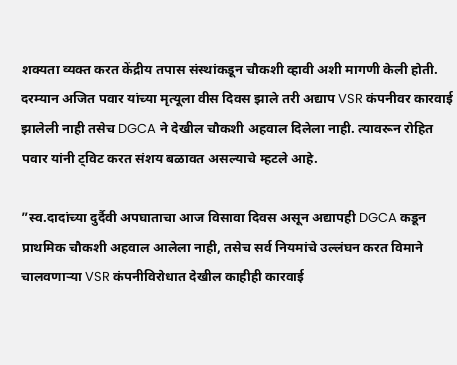शक्यता व्यक्त करत केंद्रीय तपास संस्थांकडून चौकशी व्हावी अशी मागणी केली होती. दरम्यान अजित पवार यांच्या मृत्यूला वीस दिवस झाले तरी अद्याप VSR कंपनीवर कारवाई झालेली नाही तसेच DGCA ने देखील चौकशी अहवाल दिलेला नाही. त्यावरून रोहित पवार यांनी ट्विट करत संशय बळावत असल्याचे म्हटले आहे.

”स्व.दादांच्या दुर्दैवी अपघाताचा आज विसावा दिवस असून अद्यापही DGCA कडून प्राथमिक चौकशी अहवाल आलेला नाही, तसेच सर्व नियमांचे उल्लंघन करत विमाने चालवणाऱ्या VSR कंपनीविरोधात देखील काहीही कारवाई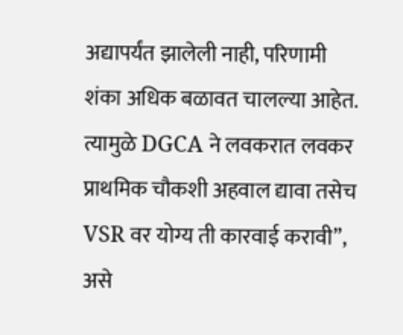अद्यापर्यंत झालेली नाही, परिणामी शंका अधिक बळावत चालल्या आहेत. त्यामुळे DGCA ने लवकरात लवकर प्राथमिक चौकशी अहवाल द्यावा तसेच VSR वर योग्य ती कारवाई करावी”, असे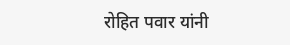रोहित पवार यांनी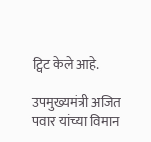ट्विट केले आहे.

उपमुख्यमंत्री अजित पवार यांच्या विमान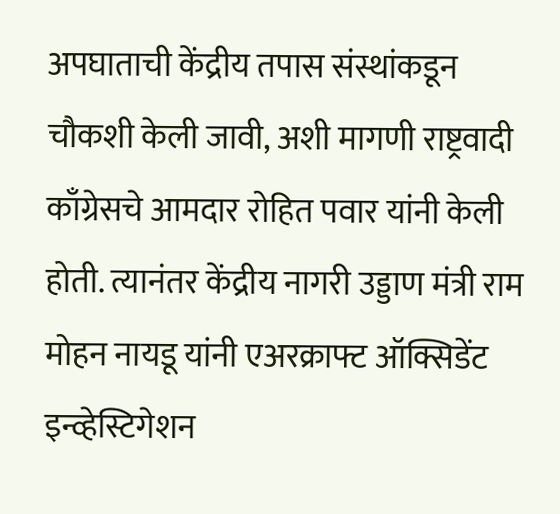अपघाताची केंद्रीय तपास संस्थांकडून चौकशी केली जावी, अशी मागणी राष्ट्रवादी काँग्रेसचे आमदार रोहित पवार यांनी केली होती. त्यानंतर केंद्रीय नागरी उड्डाण मंत्री राम मोहन नायडू यांनी एअरक्राफ्ट ऑक्सिडेंट इन्व्हेस्टिगेशन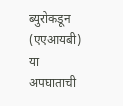ब्युरोकडून (एएआयबी) या अपघाताची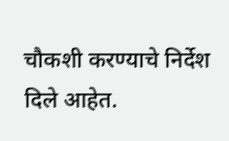चौकशी करण्याचे निर्देश दिले आहेत.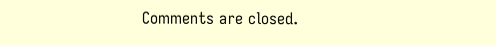Comments are closed.